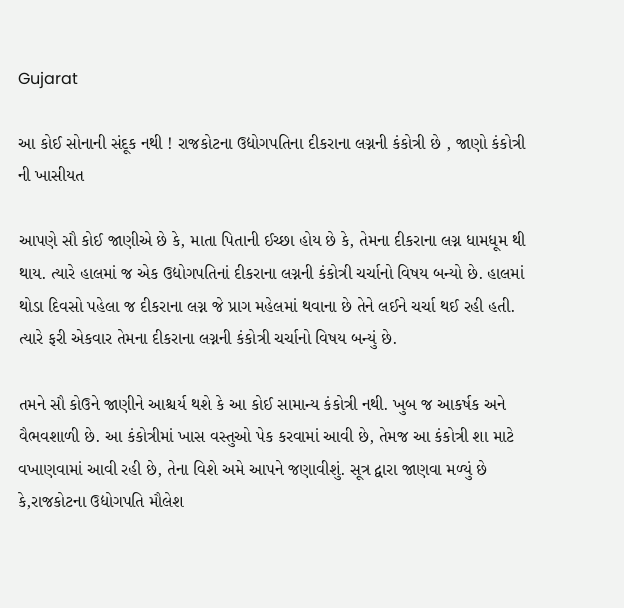Gujarat

આ કોઈ સોનાની સંદૂક નથી ! રાજકોટના ઉદ્યોગપતિના દીકરાના લગ્નની કંકોત્રી છે , જાણો કંકોત્રી ની ખાસીયત

આપણે સૌ કોઈ જાણીએ છે કે, માતા પિતાની ઈચ્છા હોય છે કે, તેમના દીકરાના લગ્ન ધામધૂમ થી થાય. ત્યારે હાલમાં જ એક ઉદ્યોગપતિનાં દીકરાના લગ્નની કંકોત્રી ચર્ચાનો વિષય બન્યો છે. હાલમાં થોડા દિવસો પહેલા જ દીકરાના લગ્ન જે પ્રાગ મહેલમાં થવાના છે તેને લઈને ચર્ચા થઈ રહી હતી. ત્યારે ફરી એકવાર તેમના દીકરાના લગ્નની કંકોત્રી ચર્ચાનો વિષય બન્યું છે.

તમને સૌ કોઉને જાણીને આશ્ચર્ય થશે કે આ કોઈ સામાન્ય કંકોત્રી નથી. ખુબ જ આકર્ષક અને વૈભવશાળી છે. આ કંકોત્રીમાં ખાસ વસ્તુઓ પેક કરવામાં આવી છે, તેમજ આ કંકોત્રી શા માટે વખાણવામાં આવી રહી છે, તેના વિશે અમે આપને જણાવીશું. સૂત્ર દ્વારા જાણવા મળ્યું છે કે,રાજકોટના ઉદ્યોગપતિ મૌલેશ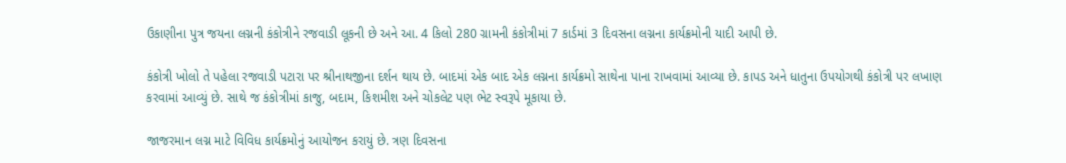ઉકાણીના પુત્ર જયના લગ્નની કંકોત્રીને રજવાડી લૂકની છે અને આ. 4 કિલો 280 ગ્રામની કંકોત્રીમાં 7 કાર્ડમાં 3 દિવસના લગ્નના કાર્યક્રમોની યાદી આપી છે.

કંકોત્રી ખોલો તે પહેલા રજવાડી પટારા પર શ્રીનાથજીના દર્શન થાય છે. બાદમાં એક બાદ એક લગ્નના કાર્યક્રમો સાથેના પાના રાખવામાં આવ્યા છે. કાપડ અને ધાતુના ઉપયોગથી કંકોત્રી પર લખાણ કરવામાં આવ્યું છે. સાથે જ કંકોત્રીમાં કાજુ, બદામ, કિશમીશ અને ચોકલેટ પણ ભેટ સ્વરૂપે મૂકાયા છે.

જાજરમાન લગ્ન માટે વિવિધ કાર્યક્રમોનું આયોજન કરાયું છે. ત્રણ દિવસના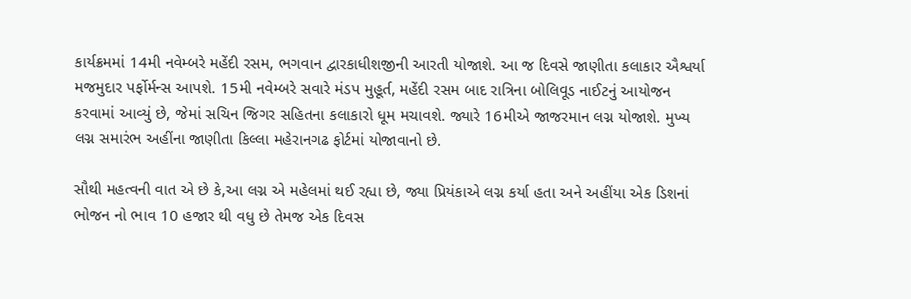કાર્યક્રમમાં 14મી નવેમ્બરે મહેંદી રસમ, ભગવાન દ્વારકાધીશજીની આરતી યોજાશે. આ જ દિવસે જાણીતા કલાકાર ઐશ્વર્યા મજમુદાર પર્ફોર્મન્સ આપશે. 15મી નવેમ્બરે સવારે મંડપ મુહૂર્ત, મહેંદી રસમ બાદ રાત્રિના બોલિવૂડ નાઈટનું આયોજન કરવામાં આવ્યું છે, જેમાં સચિન જિગર સહિતના કલાકારો ધૂમ મચાવશે. જ્યારે 16મીએ જાજરમાન લગ્ન યોજાશે. મુખ્ય લગ્ન સમારંભ અહીંના જાણીતા કિલ્લા મહેરાનગઢ ફોર્ટમાં યોજાવાનો છે.

સૌથી મહત્વની વાત એ છે કે,આ લગ્ન એ મહેલમાં થઈ રહ્યા છે, જ્યા પ્રિયંકાએ લગ્ન કર્યા હતા અને અહીંયા એક ડિશનાં ભોજન નો ભાવ 10 હજાર થી વધુ છે તેમજ એક દિવસ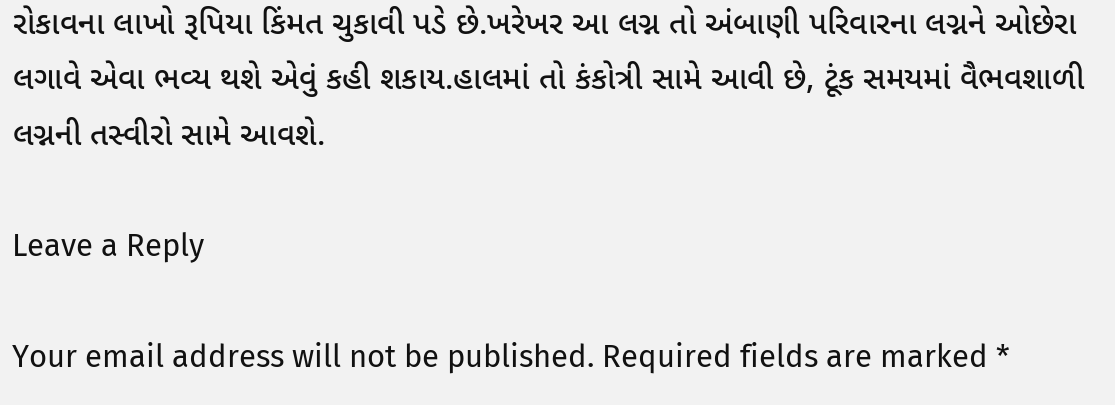રોકાવના લાખો રૂપિયા કિંમત ચુકાવી પડે છે.ખરેખર આ લગ્ન તો અંબાણી પરિવારના લગ્નને ઓછેરા લગાવે એવા ભવ્ય થશે એવું કહી શકાય.હાલમાં તો કંકોત્રી સામે આવી છે, ટૂંક સમયમાં વૈભવશાળી લગ્નની તસ્વીરો સામે આવશે.

Leave a Reply

Your email address will not be published. Required fields are marked *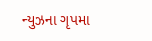ન્યુઝના ગૃપમા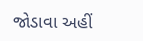જોડાવા અહીં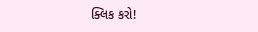ક્લિક કરો!